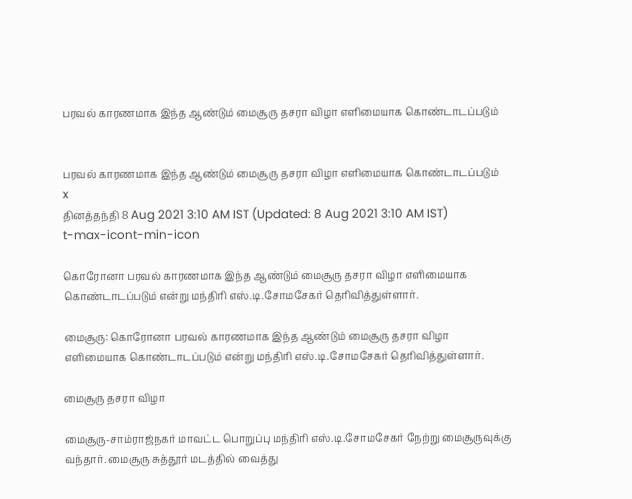பரவல் காரணமாக இந்த ஆண்டும் மைசூரு தசரா விழா எளிமையாக கொண்டாடப்படும்


பரவல் காரணமாக இந்த ஆண்டும் மைசூரு தசரா விழா எளிமையாக கொண்டாடப்படும்
x
தினத்தந்தி 8 Aug 2021 3:10 AM IST (Updated: 8 Aug 2021 3:10 AM IST)
t-max-icont-min-icon

கொரோனா பரவல் காரணமாக இந்த ஆண்டும் மைசூரு தசரா விழா எளிமையாக கொண்டாடப்படும் என்று மந்திரி எஸ்.டி.சோமசேகர் தெரிவித்துள்ளார்.

மைசூரு: கொரோனா பரவல் காரணமாக இந்த ஆண்டும் மைசூரு தசரா விழா எளிமையாக கொண்டாடப்படும் என்று மந்திரி எஸ்.டி.சோமசேகர் தெரிவித்துள்ளார்.

மைசூரு தசரா விழா

மைசூரு-சாம்ராஜ்நகர் மாவட்ட பொறுப்பு மந்திரி எஸ்.டி.சோமசேகர் நேற்று மைசூருவுக்கு வந்தார். மைசூரு சுத்தூர் மடத்தில் வைத்து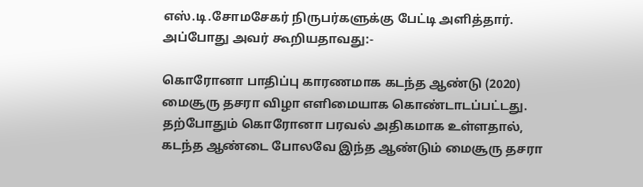எஸ்.டி.சோமசேகர் நிருபர்களுக்கு பேட்டி அளித்தார். அப்போது அவர் கூறியதாவது:-

கொரோனா பாதிப்பு காரணமாக கடந்த ஆண்டு (2020) மைசூரு தசரா விழா எளிமையாக கொண்டாடப்பட்டது. தற்போதும் கொரோனா பரவல் அதிகமாக உள்ளதால், கடந்த ஆண்டை போலவே இந்த ஆண்டும் மைசூரு தசரா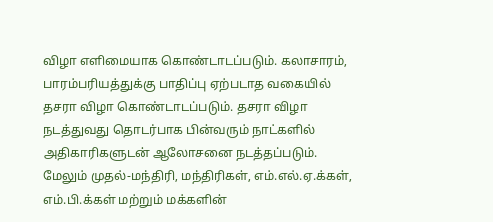விழா எளிமையாக கொண்டாடப்படும். கலாசாரம், பாரம்பரியத்துக்கு பாதிப்பு ஏற்படாத வகையில் தசரா விழா கொண்டாடப்படும். தசரா விழா நடத்துவது தொடர்பாக பின்வரும் நாட்களில் அதிகாரிகளுடன் ஆலோசனை நடத்தப்படும். மேலும் முதல்-மந்திரி, மந்திரிகள், எம்.எல்.ஏ.க்கள், எம்.பி.க்கள் மற்றும் மக்களின்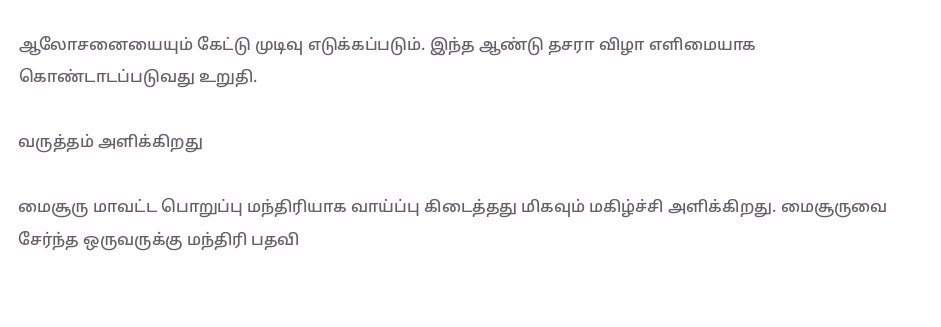ஆலோசனையையும் கேட்டு முடிவு எடுக்கப்படும். இந்த ஆண்டு தசரா விழா எளிமையாக கொண்டாடப்படுவது உறுதி.

வருத்தம் அளிக்கிறது

மைசூரு மாவட்ட பொறுப்பு மந்திரியாக வாய்ப்பு கிடைத்தது மிகவும் மகிழ்ச்சி அளிக்கிறது. மைசூருவை சேர்ந்த ஒருவருக்கு மந்திரி பதவி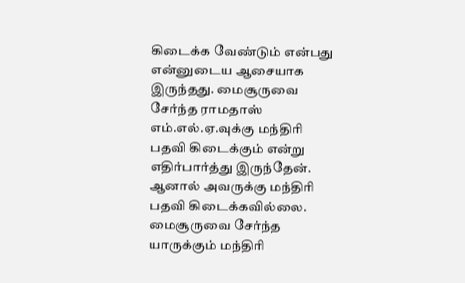கிடைக்க வேண்டும் என்பது என்னுடைய ஆசையாக இருந்தது. மைசூருவை சேர்ந்த ராமதாஸ் எம்.எல்.ஏ.வுக்கு மந்திரி பதவி கிடைக்கும் என்று எதிர்பார்த்து இருந்தேன். ஆனால் அவருக்கு மந்திரி பதவி கிடைக்கவில்லை.  மைசூருவை சேர்ந்த யாருக்கும் மந்திரி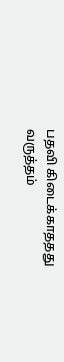பதவி கிடைக்காததது வருத்தம்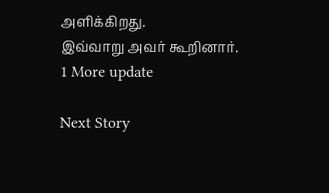அளிக்கிறது.
இவ்வாறு அவர் கூறினார்.
1 More update

Next Story